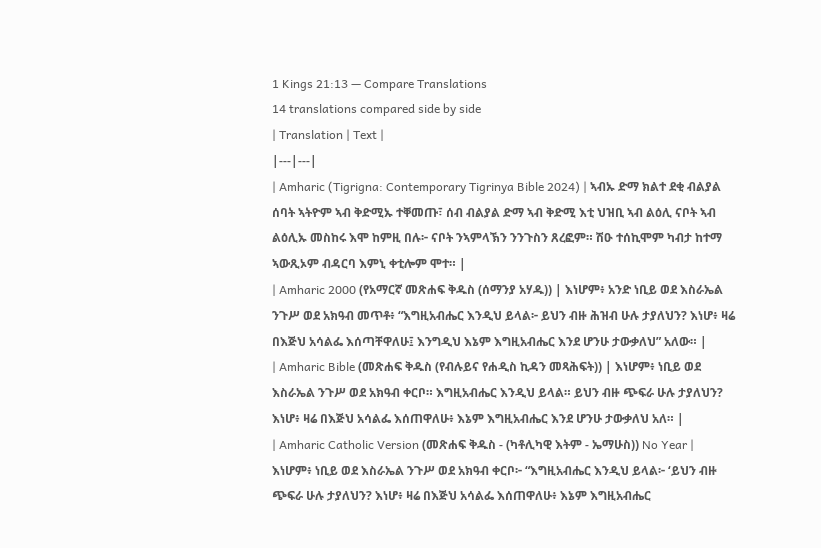1 Kings 21:13 — Compare Translations
14 translations compared side by side
| Translation | Text |
|---|---|
| Amharic (Tigrigna: Contemporary Tigrinya Bible 2024) | ኣብኡ ድማ ክልተ ደቂ ብልያል ሰባት ኣትዮም ኣብ ቅድሚኡ ተቐመጡ፣ ሰብ ብልያል ድማ ኣብ ቅድሚ እቲ ህዝቢ ኣብ ልዕሊ ናቦት ኣብ ልዕሊኡ መስከሩ እሞ ከምዚ በሉ፦ ናቦት ንኣምላኽን ንንጉስን ጸረፎም። ሽዑ ተሰኪሞም ካብታ ከተማ ኣውጺኦም ብዳርባ እምኒ ቀቲሎም ሞተ። |
| Amharic 2000 (የአማርኛ መጽሐፍ ቅዱስ (ሰማንያ አሃዱ)) | እነሆም፥ አንድ ነቢይ ወደ እስራኤል ንጉሥ ወደ አክዓብ መጥቶ፥ “እግዚአብሔር እንዲህ ይላል፦ ይህን ብዙ ሕዝብ ሁሉ ታያለህን? እነሆ፥ ዛሬ በእጅህ አሳልፌ እሰጣቸዋለሁ፤ እንግዲህ እኔም እግዚአብሔር እንደ ሆንሁ ታውቃለህ” አለው። |
| Amharic Bible (መጽሐፍ ቅዱስ (የብሉይና የሐዲስ ኪዳን መጻሕፍት)) | እነሆም፥ ነቢይ ወደ እስራኤል ንጉሥ ወደ አክዓብ ቀርቦ። እግዚአብሔር እንዲህ ይላል። ይህን ብዙ ጭፍራ ሁሉ ታያለህን? እነሆ፥ ዛሬ በእጅህ አሳልፌ እሰጠዋለሁ፥ እኔም እግዚአብሔር እንደ ሆንሁ ታውቃለህ አለ። |
| Amharic Catholic Version (መጽሐፍ ቅዱስ - (ካቶሊካዊ እትም - ኤማሁስ)) No Year | እነሆም፥ ነቢይ ወደ እስራኤል ንጉሥ ወደ አክዓብ ቀርቦ፦ “እግዚአብሔር እንዲህ ይላል፦ ‘ይህን ብዙ ጭፍራ ሁሉ ታያለህን? እነሆ፥ ዛሬ በእጅህ አሳልፌ እሰጠዋለሁ፥ እኔም እግዚአብሔር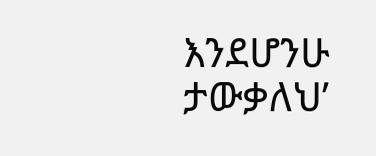እንደሆንሁ ታውቃለህ’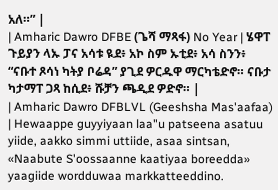አለ።” |
| Amharic Dawro DFBE (ጌሻ ማጻፋ) No Year | ሄዋፐ ጉይያን ላኡ ፓና አሳቱ ዪደ፥ አኮ ስም ኡቲደ፥ አሳ ስንን፥ “ናቡተ ጾሳነ ካትያ ቦሬዳ” ያጊደ ዎርዱዋ ማርካቴድኖ። ናቡታ ካታማፐ ጋጻ ከሲደ፥ ሹቻን ጫዲደ ዎድኖ። |
| Amharic Dawro DFBLVL (Geeshsha Mas'aafaa) | Hewaappe guyyiyaan laa"u patseena asatuu yiide, aakko simmi uttiide, asaa sintsan, «Naabute S'oossaanne kaatiyaa boreedda» yaagiide wordduwaa markkatteeddino.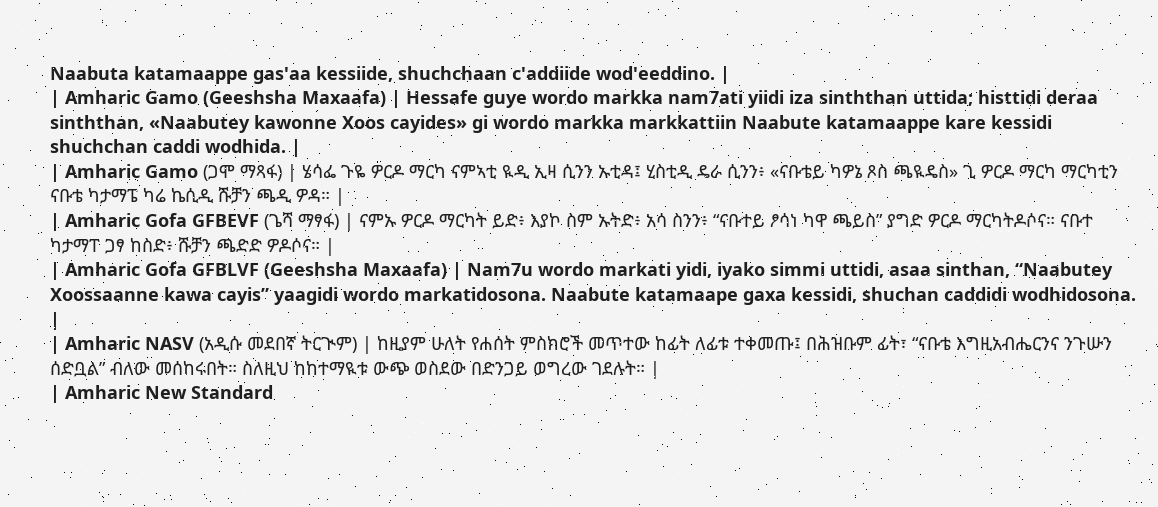Naabuta katamaappe gas'aa kessiide, shuchchaan c'addiide wod'eeddino. |
| Amharic Gamo (Geeshsha Maxaafa) | Hessafe guye wordo markka nam7ati yiidi iza sinththan uttida; histtidi deraa sinththan, «Naabutey kawonne Xoos cayides» gi wordo markka markkattiin Naabute katamaappe kare kessidi shuchchan caddi wodhida. |
| Amharic Gamo (ጋሞ ማጻፋ) | ሄሳፌ ጉዬ ዎርዶ ማርካ ናምኣቲ ዪዲ ኢዛ ሲንን ኡቲዳ፤ ሂስቲዲ ዴራ ሲንን፥ «ናቡቴይ ካዎኔ ጾስ ጫዪዴስ» ጊ ዎርዶ ማርካ ማርካቲን ናቡቴ ካታማፔ ካሬ ኬሲዲ ሹቻን ጫዲ ዎዳ። |
| Amharic Gofa GFBEVF (ጌሻ ማፃፋ) | ናምኡ ዎርዶ ማርካት ይድ፥ እያኮ ስም ኡትድ፥ አሳ ስንን፥ “ናቡተይ ፆሳነ ካዋ ጫይስ” ያግድ ዎርዶ ማርካትዶሶና። ናቡተ ካታማፐ ጋፃ ከስድ፥ ሹቻን ጫድድ ዎዶሶና። |
| Amharic Gofa GFBLVF (Geeshsha Maxaafa) | Nam7u wordo markati yidi, iyako simmi uttidi, asaa sinthan, “Naabutey Xoossaanne kawa cayis” yaagidi wordo markatidosona. Naabute katamaape gaxa kessidi, shuchan caddidi wodhidosona. |
| Amharic NASV (አዲሱ መደበኛ ትርጒም) | ከዚያም ሁለት የሐሰት ምስክሮች መጥተው ከፊት ለፊቱ ተቀመጡ፤ በሕዝቡም ፊት፣ “ናቡቴ እግዚአብሔርንና ንጉሡን ሰድቧል” ብለው መሰከሩበት። ስለዚህ ከከተማዪቱ ውጭ ወስደው በድንጋይ ወግረው ገደሉት። |
| Amharic New Standard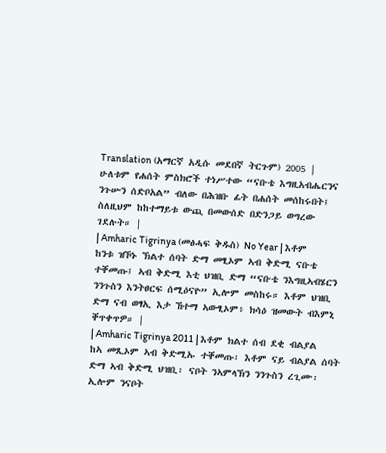Translation (አማርኛ አዲሱ መደበኛ ትርጉም) 2005 | ሁለቱም የሐሰት ምስክሮች ተነሥተው “ናቡቴ እግዚአብሔርንና ንጉሡን ሰድቦአል” ብለው በሕዝቡ ፊት በሐሰት መሰከሩበት፤ ስለዚህም ከከተማይቱ ውጪ በመውሰድ በድንጋይ ወግረው ገደሉት። |
| Amharic Tigrinya (መፅሓፍ ቅዱስ) No Year | እቶም ከንቱ ዝኾኑ ኽልተ ሰባት ድማ መፂኦም ኣብ ቅድሚ ናቡቴ ተቐመጡ፤ ኣብ ቅድሚ እቲ ህዝቢ ድማ “ናቡቴ ንእግዚኣብሄርን ንንጉስን እንትፀርፍ ሰሚዕናዮ” ኢሎም መስከሩ። እቶም ህዝቢ ድማ ናብ ወፃኢ እታ ኸተማ ኣውፂኦም፥ ክሳዕ ዝመውት ብእምኒ ቐጥቀጥዎ። |
| Amharic Tigrinya 2011 | እቶም ክልተ ሰብ ደቂ ብልያል ከኣ መጺኦም ኣብ ቅድሚኡ ተቐመጡ፡ እቶም ናይ ብልያል ሰባት ድማ ኣብ ቅድሚ ህዝቢ፡ ናቦት ንኣምላኽን ንንጉስን ረጊሙ፡ ኢሎም ንናቦት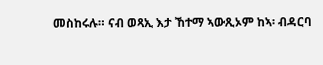መስከሩሉ። ናብ ወጻኢ እታ ኸተማ ኣውጺኦም ከኣ፡ ብዳርባ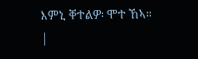እምኒ ቐተልዎ፡ ሞተ ኸኣ። |